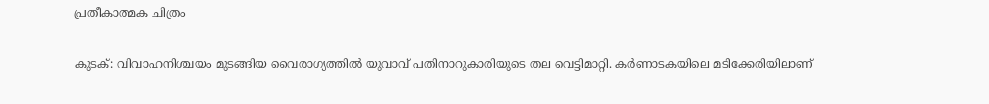പ്രതീകാത്മക ചിത്രം

കുടക്: വിവാഹനിശ്ചയം മുടങ്ങിയ വൈരാഗ്യത്തിൽ യുവാവ് പതിനാറുകാരിയുടെ തല വെട്ടിമാറ്റി. കർണാടകയിലെ മടിക്കേരിയിലാണ്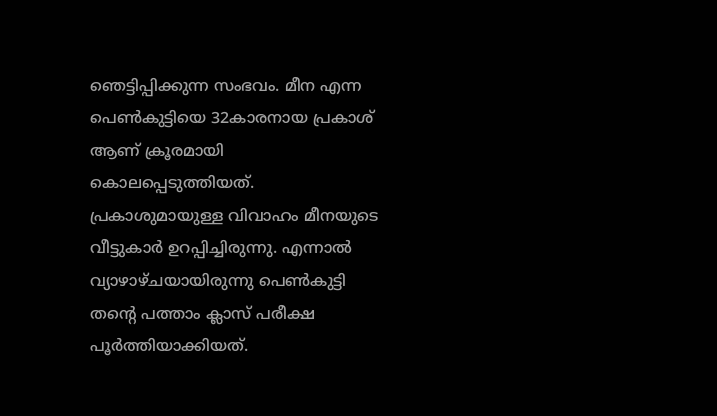ഞെട്ടിപ്പിക്കുന്ന സംഭവം. മീന എന്ന പെൺകുട്ടിയെ 32കാരനായ പ്രകാശ് ആണ് ക്രൂരമായി കൊലപ്പെടുത്തിയത്. പ്രകാശുമായുള്ള വിവാഹം മീനയുടെ വീട്ടുകാർ ഉറപ്പിച്ചിരുന്നു. എന്നാൽ വ്യാഴാഴ്ചയായിരുന്നു പെൺകുട്ടി തന്റെ പത്താം ക്ലാസ് പരീക്ഷ പൂർത്തിയാക്കിയത്.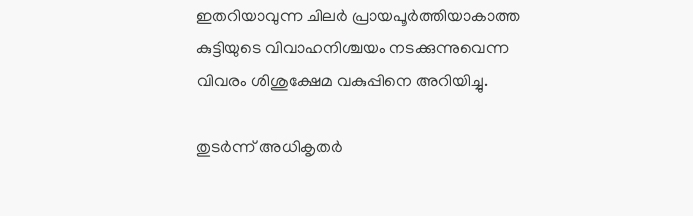ഇതറിയാവുന്ന ചിലർ പ്രായപൂർത്തിയാകാത്ത കുട്ടിയുടെ വിവാഹനിശ്ചയം നടക്കുന്നുവെന്ന വിവരം ശിശുക്ഷേമ വകുപ്പിനെ അറിയിച്ചു.

തുടർന്ന് അധികൃതർ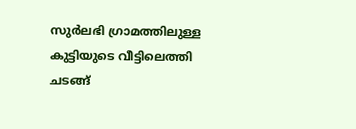സുർലഭി ഗ്രാമത്തിലുള്ള കുട്ടിയുടെ വീട്ടിലെത്തി ചടങ്ങ്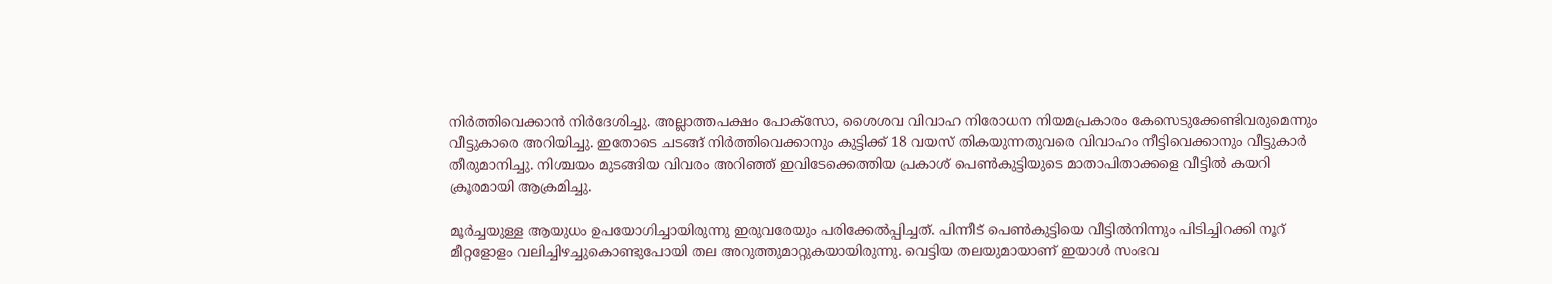നിർത്തിവെക്കാൻ നിർദേശിച്ചു. അല്ലാത്തപക്ഷം പോക്സോ, ശൈശവ വിവാഹ നിരോധന നിയമപ്രകാരം കേസെടുക്കേണ്ടിവരുമെന്നും വീട്ടുകാരെ അറിയിച്ചു. ഇതോടെ ചടങ്ങ് നിർത്തിവെക്കാനും കുട്ടിക്ക് 18 വയസ് തികയുന്നതുവരെ വിവാഹം നീട്ടിവെക്കാനും വീട്ടുകാർ തീരുമാനിച്ചു. നിശ്ചയം മുടങ്ങിയ വിവരം അറിഞ്ഞ് ഇവിടേക്കെത്തിയ പ്രകാശ് പെൺകുട്ടിയുടെ മാതാപിതാക്കളെ വീട്ടിൽ കയറി ക്രൂരമായി ആക്രമിച്ചു.

മൂർച്ചയുള്ള ആയുധം ഉപയോഗിച്ചായിരുന്നു ഇരുവരേയും പരിക്കേൽപ്പിച്ചത്. പിന്നീട് പെൺകുട്ടിയെ വീട്ടിൽനിന്നും പിടിച്ചിറക്കി നൂറ് മീറ്റളോളം വലിച്ചിഴച്ചുകൊണ്ടുപോയി തല അറുത്തുമാറ്റുകയായിരുന്നു. വെട്ടിയ തലയുമായാണ് ഇയാൾ സംഭവ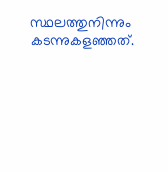സ്ഥലത്തുനിന്നും കടന്നുകളഞ്ഞത്.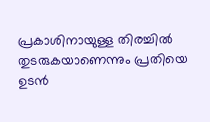പ്രകാശിനായുള്ള തിരച്ചിൽ തുടരുകയാണെന്നും പ്രതിയെ ഉടൻ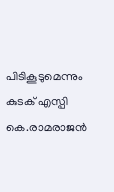പിടികൂടുമെന്നും കുടക് എസ്പി കെ.രാമരാജൻ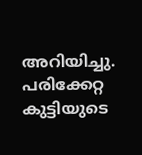അറിയിച്ചു. പരിക്കേറ്റ കുട്ടിയുടെ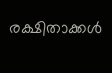രക്ഷിതാക്കൾ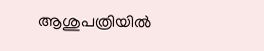ആശുപത്രിയിൽ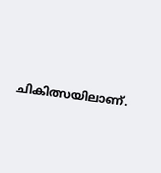ചികിത്സയിലാണ്.